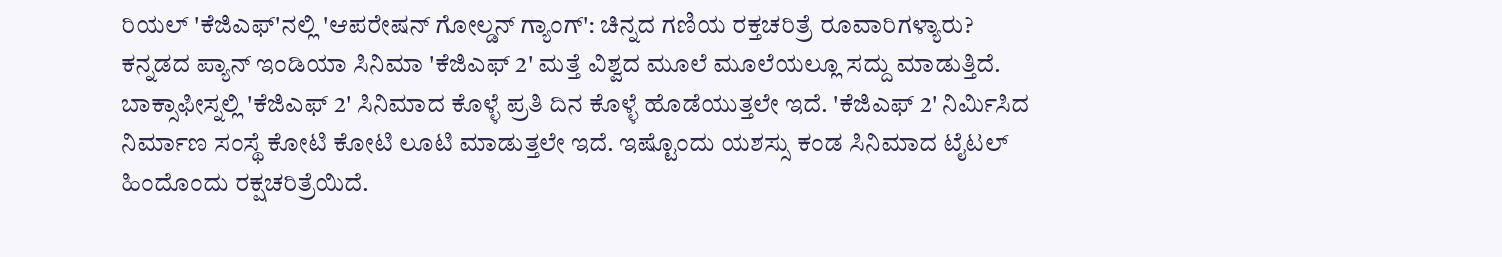ರಿಯಲ್ 'ಕೆಜಿಎಫ್'ನಲ್ಲಿ 'ಆಪರೇಷನ್ ಗೋಲ್ಡನ್ ಗ್ಯಾಂಗ್': ಚಿನ್ನದ ಗಣಿಯ ರಕ್ತಚರಿತ್ರೆ ರೂವಾರಿಗಳ್ಯಾರು?
ಕನ್ನಡದ ಪ್ಯಾನ್ ಇಂಡಿಯಾ ಸಿನಿಮಾ 'ಕೆಜಿಎಫ್ 2' ಮತ್ತೆ ವಿಶ್ವದ ಮೂಲೆ ಮೂಲೆಯಲ್ಲೂ ಸದ್ದು ಮಾಡುತ್ತಿದೆ. ಬಾಕ್ಸಾಫೀಸ್ನಲ್ಲಿ 'ಕೆಜಿಎಫ್ 2' ಸಿನಿಮಾದ ಕೊಳ್ಳೆ ಪ್ರತಿ ದಿನ ಕೊಳ್ಳೆ ಹೊಡೆಯುತ್ತಲೇ ಇದೆ. 'ಕೆಜಿಎಫ್ 2' ನಿರ್ಮಿಸಿದ ನಿರ್ಮಾಣ ಸಂಸ್ಥೆ ಕೋಟಿ ಕೋಟಿ ಲೂಟಿ ಮಾಡುತ್ತಲೇ ಇದೆ. ಇಷ್ಟೊಂದು ಯಶಸ್ಸು ಕಂಡ ಸಿನಿಮಾದ ಟೈಟಲ್ ಹಿಂದೊಂದು ರಕ್ಷಚರಿತ್ರೆಯಿದೆ.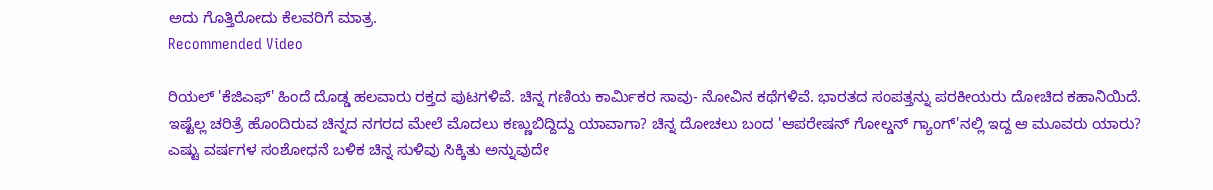ಅದು ಗೊತ್ತಿರೋದು ಕೆಲವರಿಗೆ ಮಾತ್ರ.
Recommended Video

ರಿಯಲ್ 'ಕೆಜಿಎಫ್' ಹಿಂದೆ ದೊಡ್ಡ ಹಲವಾರು ರಕ್ತದ ಪುಟಗಳಿವೆ. ಚಿನ್ನ ಗಣಿಯ ಕಾರ್ಮಿಕರ ಸಾವು- ನೋವಿನ ಕಥೆಗಳಿವೆ. ಭಾರತದ ಸಂಪತ್ತನ್ನು ಪರಕೀಯರು ದೋಚಿದ ಕಹಾನಿಯಿದೆ. ಇಷ್ಟೆಲ್ಲ ಚರಿತ್ರೆ ಹೊಂದಿರುವ ಚಿನ್ನದ ನಗರದ ಮೇಲೆ ಮೊದಲು ಕಣ್ಣುಬಿದ್ದಿದ್ದು ಯಾವಾಗಾ? ಚಿನ್ನ ದೋಚಲು ಬಂದ 'ಆಪರೇಷನ್ ಗೋಲ್ಡನ್ ಗ್ಯಾಂಗ್'ನಲ್ಲಿ ಇದ್ದ ಆ ಮೂವರು ಯಾರು? ಎಷ್ಟು ವರ್ಷಗಳ ಸಂಶೋಧನೆ ಬಳಿಕ ಚಿನ್ನ ಸುಳಿವು ಸಿಕ್ಕಿತು ಅನ್ನುವುದೇ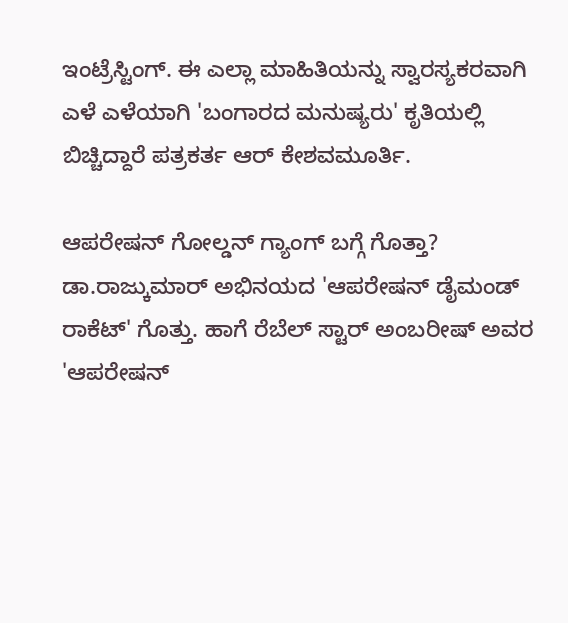ಇಂಟ್ರೆಸ್ಟಿಂಗ್. ಈ ಎಲ್ಲಾ ಮಾಹಿತಿಯನ್ನು ಸ್ವಾರಸ್ಯಕರವಾಗಿ ಎಳೆ ಎಳೆಯಾಗಿ 'ಬಂಗಾರದ ಮನುಷ್ಯರು' ಕೃತಿಯಲ್ಲಿ ಬಿಚ್ಚಿದ್ದಾರೆ ಪತ್ರಕರ್ತ ಆರ್ ಕೇಶವಮೂರ್ತಿ.

ಆಪರೇಷನ್ ಗೋಲ್ಡನ್ ಗ್ಯಾಂಗ್ ಬಗ್ಗೆ ಗೊತ್ತಾ?
ಡಾ.ರಾಜ್ಕುಮಾರ್ ಅಭಿನಯದ 'ಆಪರೇಷನ್ ಡೈಮಂಡ್ ರಾಕೆಟ್' ಗೊತ್ತು. ಹಾಗೆ ರೆಬೆಲ್ ಸ್ಟಾರ್ ಅಂಬರೀಷ್ ಅವರ 'ಆಪರೇಷನ್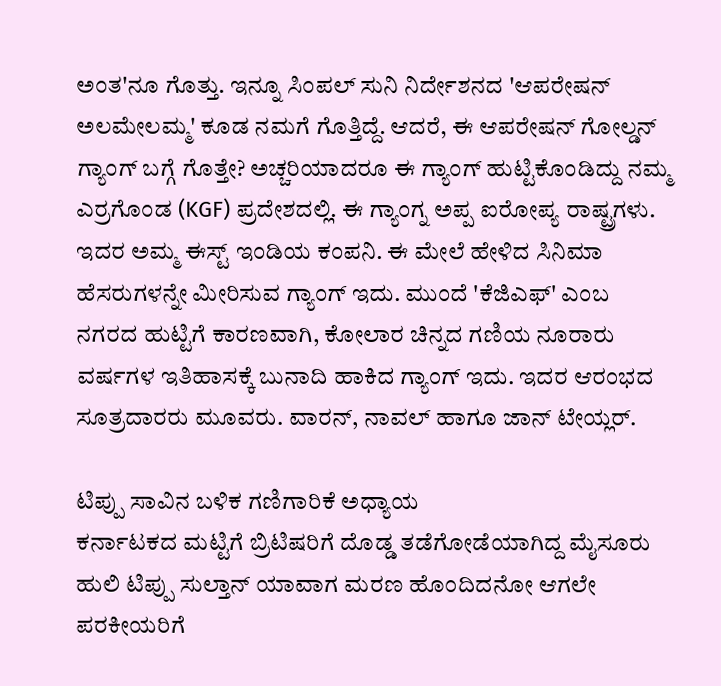ಅಂತ'ನೂ ಗೊತ್ತು. ಇನ್ನೂ ಸಿಂಪಲ್ ಸುನಿ ನಿರ್ದೇಶನದ 'ಆಪರೇಷನ್ ಅಲಮೇಲಮ್ಮ' ಕೂಡ ನಮಗೆ ಗೊತ್ತಿದ್ದೆ. ಆದರೆ, ಈ ಆಪರೇಷನ್ ಗೋಲ್ಡನ್ ಗ್ಯಾಂಗ್ ಬಗ್ಗೆ ಗೊತ್ತೇ? ಅಚ್ಚರಿಯಾದರೂ ಈ ಗ್ಯಾಂಗ್ ಹುಟ್ಟಿಕೊಂಡಿದ್ದು ನಮ್ಮ ಎರ್ರಗೊಂಡ (KGF) ಪ್ರದೇಶದಲ್ಲಿ. ಈ ಗ್ಯಾಂಗ್ನ ಅಪ್ಪ ಐರೋಪ್ಯ ರಾಷ್ಟ್ರಗಳು. ಇದರ ಅಮ್ಮ ಈಸ್ಟ್ ಇಂಡಿಯ ಕಂಪನಿ. ಈ ಮೇಲೆ ಹೇಳಿದ ಸಿನಿಮಾ ಹೆಸರುಗಳನ್ನೇ ಮೀರಿಸುವ ಗ್ಯಾಂಗ್ ಇದು. ಮುಂದೆ 'ಕೆಜಿಎಫ್' ಎಂಬ ನಗರದ ಹುಟ್ಟಿಗೆ ಕಾರಣವಾಗಿ, ಕೋಲಾರ ಚಿನ್ನದ ಗಣಿಯ ನೂರಾರು ವರ್ಷಗಳ ಇತಿಹಾಸಕ್ಕೆ ಬುನಾದಿ ಹಾಕಿದ ಗ್ಯಾಂಗ್ ಇದು. ಇದರ ಆರಂಭದ ಸೂತ್ರದಾರರು ಮೂವರು. ವಾರನ್, ನಾವಲ್ ಹಾಗೂ ಜಾನ್ ಟೇಯ್ಲರ್.

ಟಿಪ್ಪು ಸಾವಿನ ಬಳಿಕ ಗಣಿಗಾರಿಕೆ ಅಧ್ಯಾಯ
ಕರ್ನಾಟಕದ ಮಟ್ಟಿಗೆ ಬ್ರಿಟಿಷರಿಗೆ ದೊಡ್ಡ ತಡೆಗೋಡೆಯಾಗಿದ್ದ ಮೈಸೂರು ಹುಲಿ ಟಿಪ್ಪು ಸುಲ್ತಾನ್ ಯಾವಾಗ ಮರಣ ಹೊಂದಿದನೋ ಆಗಲೇ ಪರಕೀಯರಿಗೆ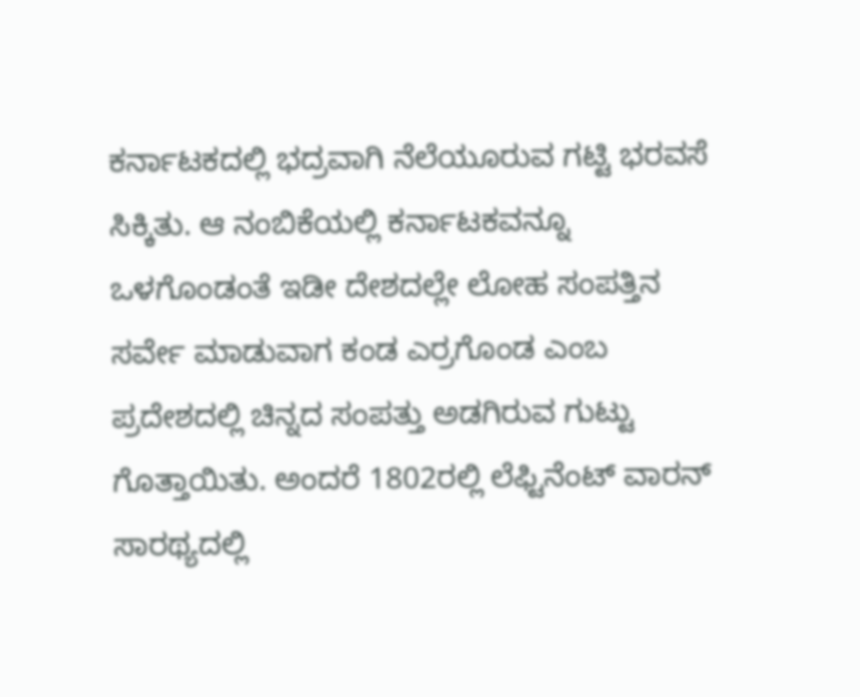ಕರ್ನಾಟಕದಲ್ಲಿ ಭದ್ರವಾಗಿ ನೆಲೆಯೂರುವ ಗಟ್ಟಿ ಭರವಸೆ ಸಿಕ್ಕಿತು. ಆ ನಂಬಿಕೆಯಲ್ಲಿ ಕರ್ನಾಟಕವನ್ನೂ ಒಳಗೊಂಡಂತೆ ಇಡೀ ದೇಶದಲ್ಲೇ ಲೋಹ ಸಂಪತ್ತಿನ ಸರ್ವೇ ಮಾಡುವಾಗ ಕಂಡ ಎರ್ರಗೊಂಡ ಎಂಬ ಪ್ರದೇಶದಲ್ಲಿ ಚಿನ್ನದ ಸಂಪತ್ತು ಅಡಗಿರುವ ಗುಟ್ಟು ಗೊತ್ತಾಯಿತು. ಅಂದರೆ 1802ರಲ್ಲಿ ಲೆಫ್ಟಿನೆಂಟ್ ವಾರನ್ ಸಾರಥ್ಯದಲ್ಲಿ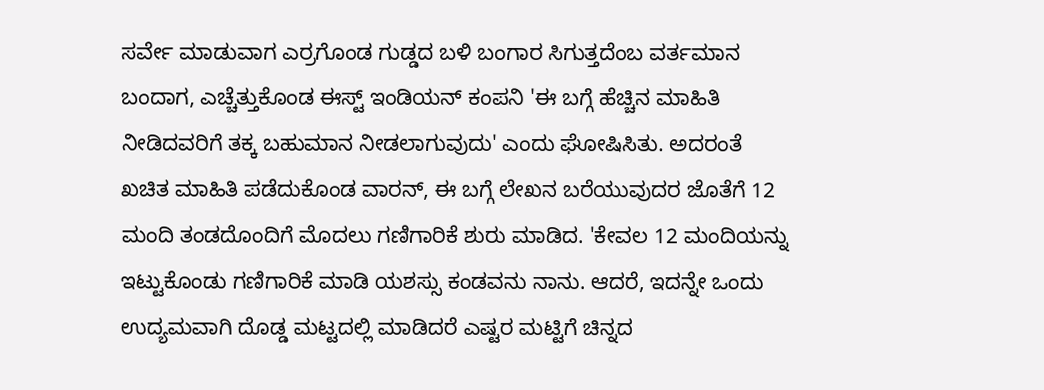ಸರ್ವೇ ಮಾಡುವಾಗ ಎರ್ರಗೊಂಡ ಗುಡ್ಡದ ಬಳಿ ಬಂಗಾರ ಸಿಗುತ್ತದೆಂಬ ವರ್ತಮಾನ ಬಂದಾಗ, ಎಚ್ಚೆತ್ತುಕೊಂಡ ಈಸ್ಟ್ ಇಂಡಿಯನ್ ಕಂಪನಿ 'ಈ ಬಗ್ಗೆ ಹೆಚ್ಚಿನ ಮಾಹಿತಿ ನೀಡಿದವರಿಗೆ ತಕ್ಕ ಬಹುಮಾನ ನೀಡಲಾಗುವುದು' ಎಂದು ಘೋಷಿಸಿತು. ಅದರಂತೆ ಖಚಿತ ಮಾಹಿತಿ ಪಡೆದುಕೊಂಡ ವಾರನ್, ಈ ಬಗ್ಗೆ ಲೇಖನ ಬರೆಯುವುದರ ಜೊತೆಗೆ 12 ಮಂದಿ ತಂಡದೊಂದಿಗೆ ಮೊದಲು ಗಣಿಗಾರಿಕೆ ಶುರು ಮಾಡಿದ. 'ಕೇವಲ 12 ಮಂದಿಯನ್ನು ಇಟ್ಟುಕೊಂಡು ಗಣಿಗಾರಿಕೆ ಮಾಡಿ ಯಶಸ್ಸು ಕಂಡವನು ನಾನು. ಆದರೆ, ಇದನ್ನೇ ಒಂದು ಉದ್ಯಮವಾಗಿ ದೊಡ್ಡ ಮಟ್ಟದಲ್ಲಿ ಮಾಡಿದರೆ ಎಷ್ಟರ ಮಟ್ಟಿಗೆ ಚಿನ್ನದ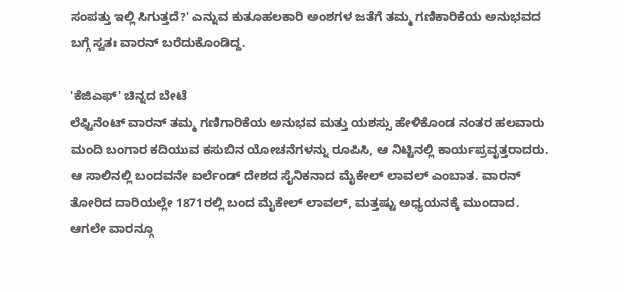ಸಂಪತ್ತು ಇಲ್ಲಿ ಸಿಗುತ್ತದೆ?' ಎನ್ನುವ ಕುತೂಹಲಕಾರಿ ಅಂಶಗಳ ಜತೆಗೆ ತಮ್ಮ ಗಣಿಕಾರಿಕೆಯ ಅನುಭವದ ಬಗ್ಗೆ ಸ್ವತಃ ವಾರನ್ ಬರೆದುಕೊಂಡಿದ್ದ.

'ಕೆಜಿಎಫ್' ಚಿನ್ನದ ಬೇಟೆ
ಲೆಫ್ಟಿನೆಂಟ್ ವಾರನ್ ತಮ್ಮ ಗಣಿಗಾರಿಕೆಯ ಅನುಭವ ಮತ್ತು ಯಶಸ್ಸು ಹೇಳಿಕೊಂಡ ನಂತರ ಹಲವಾರು ಮಂದಿ ಬಂಗಾರ ಕದಿಯುವ ಕಸುಬಿನ ಯೋಚನೆಗಳನ್ನು ರೂಪಿಸಿ, ಆ ನಿಟ್ಟಿನಲ್ಲಿ ಕಾರ್ಯಪ್ರವೃತ್ತರಾದರು. ಆ ಸಾಲಿನಲ್ಲಿ ಬಂದವನೇ ಐರ್ಲೆಂಡ್ ದೇಶದ ಸೈನಿಕನಾದ ಮೈಕೇಲ್ ಲಾವಲ್ ಎಂಬಾತ. ವಾರನ್ ತೋರಿದ ದಾರಿಯಲ್ಲೇ 1871ರಲ್ಲಿ ಬಂದ ಮೈಕೇಲ್ ಲಾವಲ್, ಮತ್ತಷ್ಟು ಅಧ್ಯಯನಕ್ಕೆ ಮುಂದಾದ. ಆಗಲೇ ವಾರನ್ಗೂ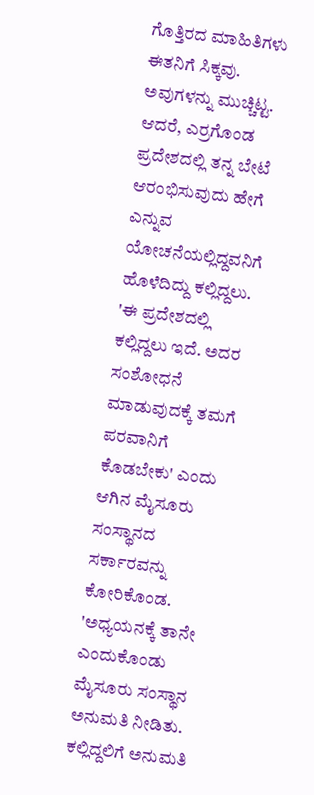ಗೊತ್ತಿರದ ಮಾಹಿತಿಗಳು ಈತನಿಗೆ ಸಿಕ್ಕವು. ಅವುಗಳನ್ನು ಮುಚ್ಚಿಟ್ಟ. ಆದರೆ, ಎರ್ರಗೊಂಡ ಪ್ರದೇಶದಲ್ಲಿ ತನ್ನ ಬೇಟೆ ಆರಂಭಿಸುವುದು ಹೇಗೆ ಎನ್ನುವ ಯೋಚನೆಯಲ್ಲಿದ್ದವನಿಗೆ ಹೊಳೆದಿದ್ದು ಕಲ್ಲಿದ್ದಲು. 'ಈ ಪ್ರದೇಶದಲ್ಲಿ ಕಲ್ಲಿದ್ದಲು ಇದೆ. ಅದರ ಸಂಶೋಧನೆ ಮಾಡುವುದಕ್ಕೆ ತಮಗೆ ಪರವಾನಿಗೆ ಕೊಡಬೇಕು' ಎಂದು ಆಗಿನ ಮೈಸೂರು ಸಂಸ್ಥಾನದ ಸರ್ಕಾರವನ್ನು ಕೋರಿಕೊಂಡ. 'ಅಧ್ಯಯನಕ್ಕೆ ತಾನೇ ಎಂದುಕೊಂಡು ಮೈಸೂರು ಸಂಸ್ಥಾನ ಅನುಮತಿ ನೀಡಿತು. ಕಲ್ಲಿದ್ದಲಿಗೆ ಅನುಮತಿ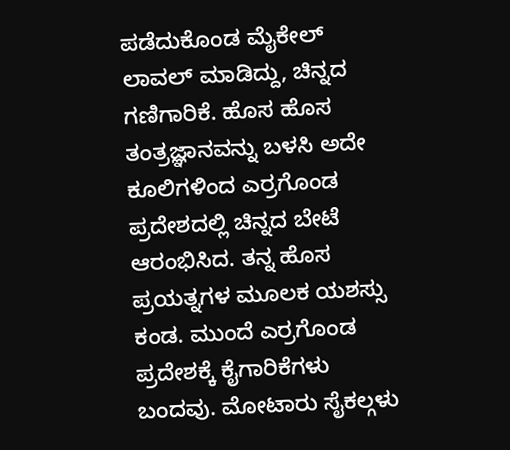ಪಡೆದುಕೊಂಡ ಮೈಕೇಲ್ ಲಾವಲ್ ಮಾಡಿದ್ದು, ಚಿನ್ನದ ಗಣಿಗಾರಿಕೆ. ಹೊಸ ಹೊಸ ತಂತ್ರಜ್ಞಾನವನ್ನು ಬಳಸಿ ಅದೇ ಕೂಲಿಗಳಿಂದ ಎರ್ರಗೊಂಡ ಪ್ರದೇಶದಲ್ಲಿ ಚಿನ್ನದ ಬೇಟೆ ಆರಂಭಿಸಿದ. ತನ್ನ ಹೊಸ ಪ್ರಯತ್ನಗಳ ಮೂಲಕ ಯಶಸ್ಸು ಕಂಡ. ಮುಂದೆ ಎರ್ರಗೊಂಡ ಪ್ರದೇಶಕ್ಕೆ ಕೈಗಾರಿಕೆಗಳು ಬಂದವು. ಮೋಟಾರು ಸೈಕಲ್ಗಳು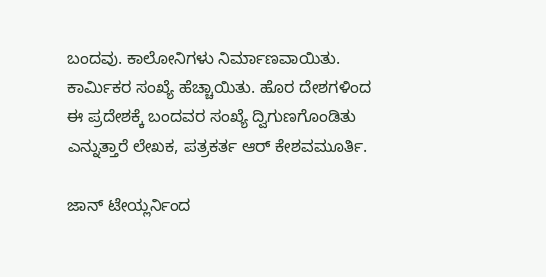ಬಂದವು. ಕಾಲೋನಿಗಳು ನಿರ್ಮಾಣವಾಯಿತು. ಕಾರ್ಮಿಕರ ಸಂಖ್ಯೆ ಹೆಚ್ಚಾಯಿತು. ಹೊರ ದೇಶಗಳಿಂದ ಈ ಪ್ರದೇಶಕ್ಕೆ ಬಂದವರ ಸಂಖ್ಯೆ ದ್ವಿಗುಣಗೊಂಡಿತು ಎನ್ನುತ್ತಾರೆ ಲೇಖಕ, ಪತ್ರಕರ್ತ ಆರ್ ಕೇಶವಮೂರ್ತಿ.

ಜಾನ್ ಟೇಯ್ಲರ್ನಿಂದ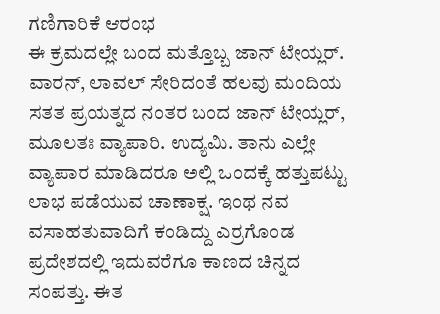ಗಣಿಗಾರಿಕೆ ಆರಂಭ
ಈ ಕ್ರಮದಲ್ಲೇ ಬಂದ ಮತ್ತೊಬ್ಬ ಜಾನ್ ಟೇಯ್ಲರ್. ವಾರನ್, ಲಾವಲ್ ಸೇರಿದಂತೆ ಹಲವು ಮಂದಿಯ ಸತತ ಪ್ರಯತ್ನದ ನಂತರ ಬಂದ ಜಾನ್ ಟೇಯ್ಲರ್, ಮೂಲತಃ ವ್ಯಾಪಾರಿ. ಉದ್ಯಮಿ. ತಾನು ಎಲ್ಲೇ ವ್ಯಾಪಾರ ಮಾಡಿದರೂ ಅಲ್ಲಿ ಒಂದಕ್ಕೆ ಹತ್ತುಪಟ್ಟು ಲಾಭ ಪಡೆಯುವ ಚಾಣಾಕ್ಷ. ಇಂಥ ನವ ವಸಾಹತುವಾದಿಗೆ ಕಂಡಿದ್ದು ಎರ್ರಗೊಂಡ ಪ್ರದೇಶದಲ್ಲಿ ಇದುವರೆಗೂ ಕಾಣದ ಚಿನ್ನದ ಸಂಪತ್ತು. ಈತ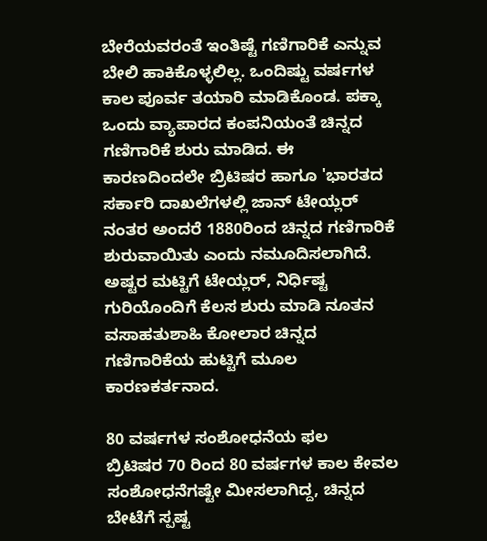ಬೇರೆಯವರಂತೆ ಇಂತಿಷ್ಟೆ ಗಣಿಗಾರಿಕೆ ಎನ್ನುವ ಬೇಲಿ ಹಾಕಿಕೊಳ್ಳಲಿಲ್ಲ. ಒಂದಿಷ್ಟು ವರ್ಷಗಳ ಕಾಲ ಪೂರ್ವ ತಯಾರಿ ಮಾಡಿಕೊಂಡ. ಪಕ್ಕಾ ಒಂದು ವ್ಯಾಪಾರದ ಕಂಪನಿಯಂತೆ ಚಿನ್ನದ ಗಣಿಗಾರಿಕೆ ಶುರು ಮಾಡಿದ. ಈ ಕಾರಣದಿಂದಲೇ ಬ್ರಿಟಿಷರ ಹಾಗೂ 'ಭಾರತದ ಸರ್ಕಾರಿ ದಾಖಲೆಗಳಲ್ಲಿ ಜಾನ್ ಟೇಯ್ಲರ್ ನಂತರ ಅಂದರೆ 1880ರಿಂದ ಚಿನ್ನದ ಗಣಿಗಾರಿಕೆ ಶುರುವಾಯಿತು ಎಂದು ನಮೂದಿಸಲಾಗಿದೆ. ಅಷ್ಟರ ಮಟ್ಟಿಗೆ ಟೇಯ್ಲರ್, ನಿರ್ಧಿಷ್ಟ ಗುರಿಯೊಂದಿಗೆ ಕೆಲಸ ಶುರು ಮಾಡಿ ನೂತನ ವಸಾಹತುಶಾಹಿ ಕೋಲಾರ ಚಿನ್ನದ ಗಣಿಗಾರಿಕೆಯ ಹುಟ್ಟಿಗೆ ಮೂಲ ಕಾರಣಕರ್ತನಾದ.

80 ವರ್ಷಗಳ ಸಂಶೋಧನೆಯ ಫಲ
ಬ್ರಿಟಿಷರ 70 ರಿಂದ 80 ವರ್ಷಗಳ ಕಾಲ ಕೇವಲ ಸಂಶೋಧನೆಗಷ್ಟೇ ಮೀಸಲಾಗಿದ್ದ, ಚಿನ್ನದ ಬೇಟೆಗೆ ಸ್ಪಷ್ಟ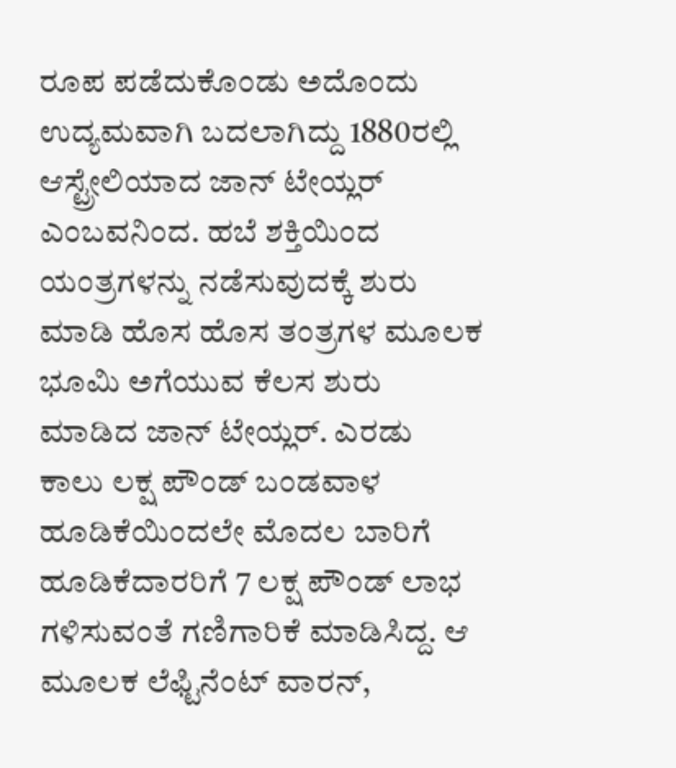ರೂಪ ಪಡೆದುಕೊಂಡು ಅದೊಂದು ಉದ್ಯಮವಾಗಿ ಬದಲಾಗಿದ್ದು 1880ರಲ್ಲಿ ಆಸ್ಟ್ರೇಲಿಯಾದ ಜಾನ್ ಟೇಯ್ಲರ್ ಎಂಬವನಿಂದ. ಹಬೆ ಶಕ್ತಿಯಿಂದ ಯಂತ್ರಗಳನ್ನು ನಡೆಸುವುದಕ್ಕೆ ಶುರು ಮಾಡಿ ಹೊಸ ಹೊಸ ತಂತ್ರಗಳ ಮೂಲಕ ಭೂಮಿ ಅಗೆಯುವ ಕೆಲಸ ಶುರು ಮಾಡಿದ ಜಾನ್ ಟೇಯ್ಲರ್. ಎರಡು ಕಾಲು ಲಕ್ಷ ಪೌಂಡ್ ಬಂಡವಾಳ ಹೂಡಿಕೆಯಿಂದಲೇ ಮೊದಲ ಬಾರಿಗೆ ಹೂಡಿಕೆದಾರರಿಗೆ 7 ಲಕ್ಷ ಪೌಂಡ್ ಲಾಭ ಗಳಿಸುವಂತೆ ಗಣಿಗಾರಿಕೆ ಮಾಡಿಸಿದ್ದ. ಆ ಮೂಲಕ ಲೆಫ್ಟಿನೆಂಟ್ ವಾರನ್,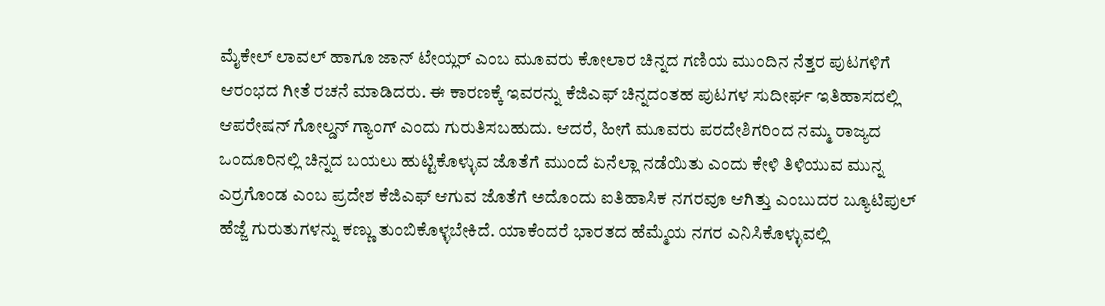ಮೈಕೇಲ್ ಲಾವಲ್ ಹಾಗೂ ಜಾನ್ ಟೇಯ್ಲರ್ ಎಂಬ ಮೂವರು ಕೋಲಾರ ಚಿನ್ನದ ಗಣಿಯ ಮುಂದಿನ ನೆತ್ತರ ಪುಟಗಳಿಗೆ ಆರಂಭದ ಗೀತೆ ರಚನೆ ಮಾಡಿದರು. ಈ ಕಾರಣಕ್ಕೆ ಇವರನ್ನು ಕೆಜಿಎಫ್ ಚಿನ್ನದಂತಹ ಪುಟಗಳ ಸುದೀರ್ಘ ಇತಿಹಾಸದಲ್ಲಿ ಆಪರೇಷನ್ ಗೋಲ್ಡನ್ ಗ್ಯಾಂಗ್ ಎಂದು ಗುರುತಿಸಬಹುದು. ಆದರೆ, ಹೀಗೆ ಮೂವರು ಪರದೇಶಿಗರಿಂದ ನಮ್ಮ ರಾಜ್ಯದ ಒಂದೂರಿನಲ್ಲಿ ಚಿನ್ನದ ಬಯಲು ಹುಟ್ಟಿಕೊಳ್ಳುವ ಜೊತೆಗೆ ಮುಂದೆ ಏನೆಲ್ಲಾ ನಡೆಯಿತು ಎಂದು ಕೇಳಿ ತಿಳಿಯುವ ಮುನ್ನ ಎರ್ರಗೊಂಡ ಎಂಬ ಪ್ರದೇಶ ಕೆಜಿಎಫ್ ಆಗುವ ಜೊತೆಗೆ ಅದೊಂದು ಐತಿಹಾಸಿಕ ನಗರವೂ ಆಗಿತ್ತು ಎಂಬುದರ ಬ್ಯೂಟಿಪುಲ್ ಹೆಜ್ಜೆ ಗುರುತುಗಳನ್ನು ಕಣ್ಣು ತುಂಬಿಕೊಳ್ಳಬೇಕಿದೆ. ಯಾಕೆಂದರೆ ಭಾರತದ ಹೆಮ್ಮೆಯ ನಗರ ಎನಿಸಿಕೊಳ್ಳುವಲ್ಲಿ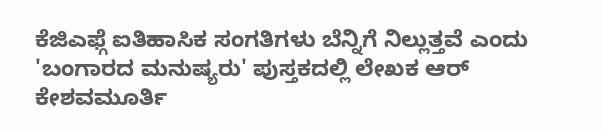ಕೆಜಿಎಫ್ಗೆ ಐತಿಹಾಸಿಕ ಸಂಗತಿಗಳು ಬೆನ್ನಿಗೆ ನಿಲ್ಲುತ್ತವೆ ಎಂದು 'ಬಂಗಾರದ ಮನುಷ್ಯರು' ಪುಸ್ತಕದಲ್ಲಿ ಲೇಖಕ ಆರ್ ಕೇಶವಮೂರ್ತಿ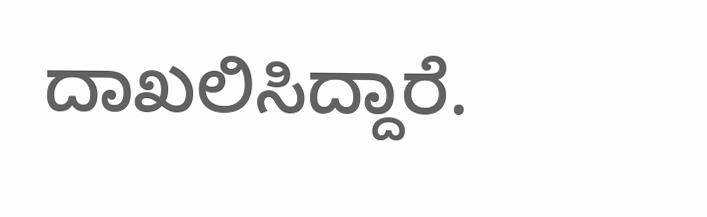ದಾಖಲಿಸಿದ್ದಾರೆ.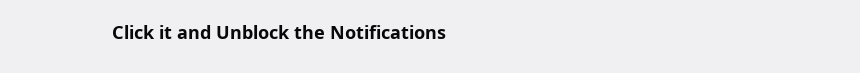Click it and Unblock the Notifications